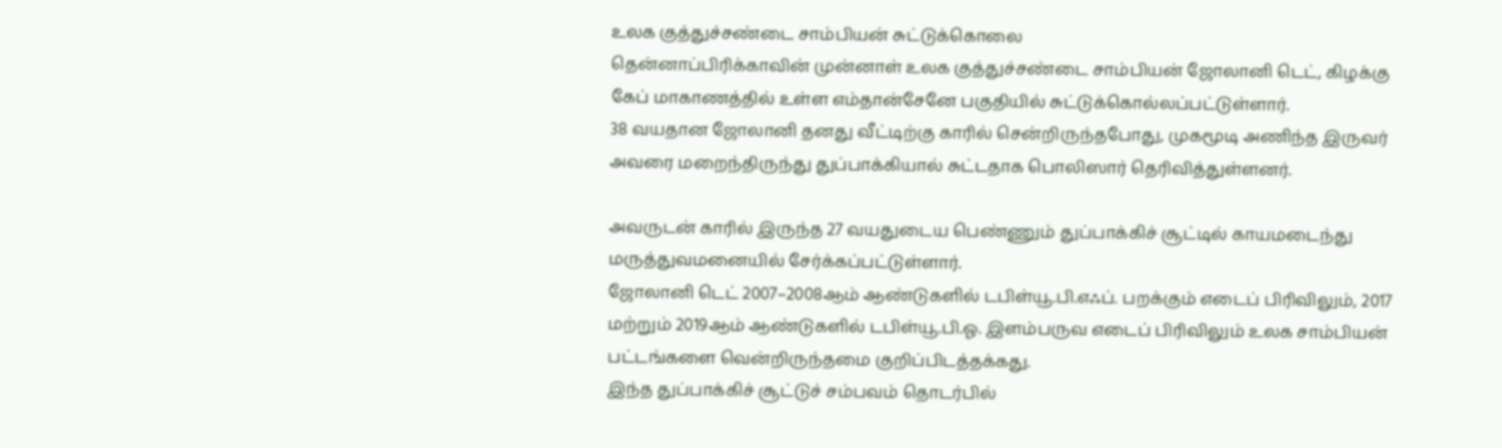உலக குத்துச்சண்டை சாம்பியன் சுட்டுக்கொலை
தென்னாப்பிரிக்காவின் முன்னாள் உலக குத்துச்சண்டை சாம்பியன் ஜோலானி டெட், கிழக்கு கேப் மாகாணத்தில் உள்ள எம்தான்சேனே பகுதியில் சுட்டுக்கொல்லப்பட்டுள்ளார்.
38 வயதான ஜோலானி தனது வீட்டிற்கு காரில் சென்றிருந்தபோது, முகமூடி அணிந்த இருவர் அவரை மறைந்திருந்து துப்பாக்கியால் சுட்டதாக பொலிஸார் தெரிவித்துள்ளனர்.

அவருடன் காரில் இருந்த 27 வயதுடைய பெண்ணும் துப்பாக்கிச் சூட்டில் காயமடைந்து மருத்துவமனையில் சேர்க்கப்பட்டுள்ளார்.
ஜோலானி டெட் 2007–2008ஆம் ஆண்டுகளில் டபிள்யூ.பி.எஃப். பறக்கும் எடைப் பிரிவிலும், 2017 மற்றும் 2019ஆம் ஆண்டுகளில் டபிள்யூ.பி.ஓ. இளம்பருவ எடைப் பிரிவிலும் உலக சாம்பியன் பட்டங்களை வென்றிருந்தமை குறிப்பிடத்தக்கது.
இந்த துப்பாக்கிச் சூட்டுச் சம்பவம் தொடர்பில்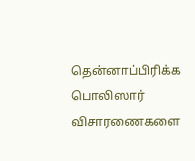தென்னாப்பிரிக்க பொலிஸார் விசாரணைகளை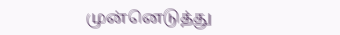முன்னெடுத்து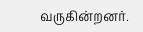வருகின்றனர்.